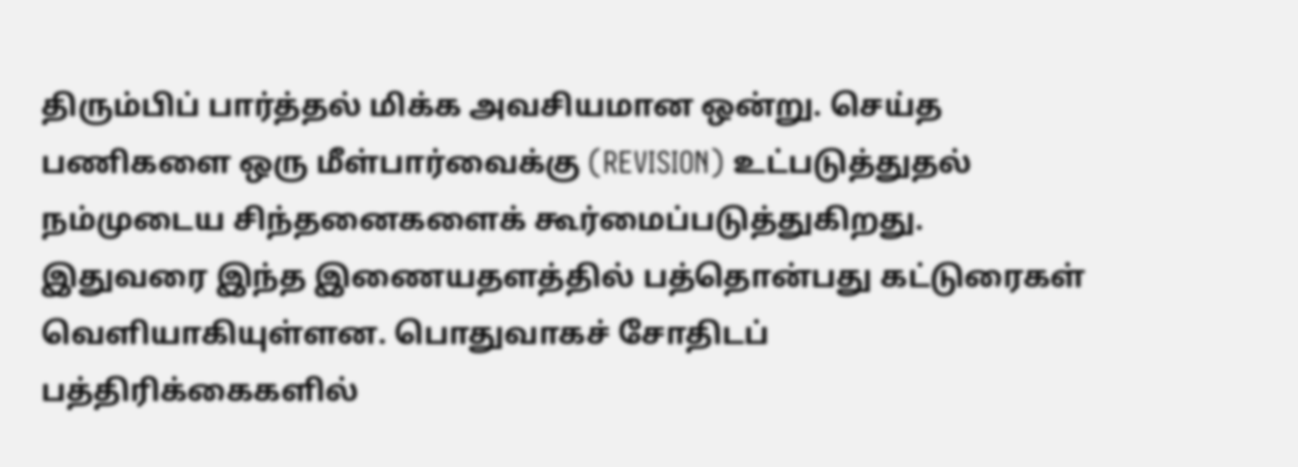திரும்பிப் பார்த்தல் மிக்க அவசியமான ஒன்று. செய்த பணிகளை ஒரு மீள்பார்வைக்கு (REVISION) உட்படுத்துதல் நம்முடைய சிந்தனைகளைக் கூர்மைப்படுத்துகிறது. இதுவரை இந்த இணையதளத்தில் பத்தொன்பது கட்டுரைகள் வெளியாகியுள்ளன. பொதுவாகச் சோதிடப் பத்திரிக்கைகளில்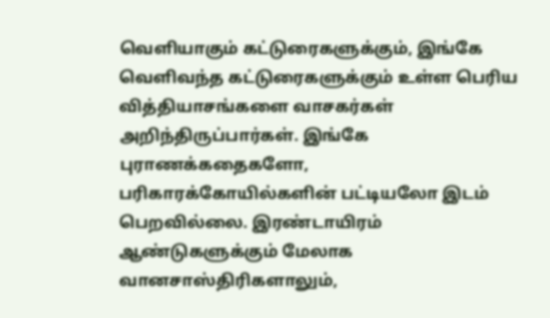வெளியாகும் கட்டுரைகளுக்கும், இங்கே வெளிவந்த கட்டுரைகளுக்கும் உள்ள பெரிய வித்தியாசங்களை வாசகர்கள் அறிந்திருப்பார்கள். இங்கே புராணக்கதைகளோ, பரிகாரக்கோயில்களின் பட்டியலோ இடம் பெறவில்லை. இரண்டாயிரம் ஆண்டுகளுக்கும் மேலாக வானசாஸ்திரிகளாலும்,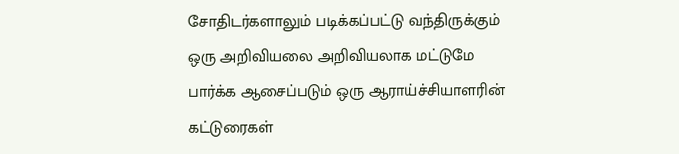சோதிடர்களாலும் படிக்கப்பட்டு வந்திருக்கும் ஒரு அறிவியலை அறிவியலாக மட்டுமே பார்க்க ஆசைப்படும் ஒரு ஆராய்ச்சியாளரின் கட்டுரைகள்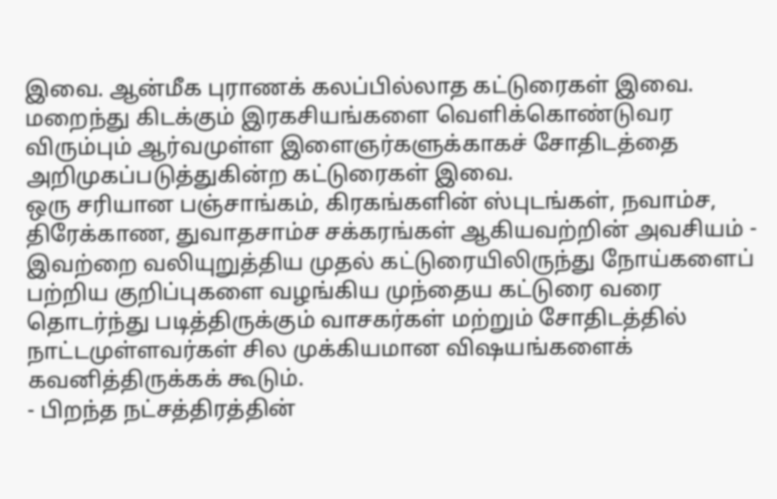இவை. ஆன்மீக புராணக் கலப்பில்லாத கட்டுரைகள் இவை. மறைந்து கிடக்கும் இரகசியங்களை வெளிக்கொண்டுவர விரும்பும் ஆர்வமுள்ள இளைஞர்களுக்காகச் சோதிடத்தை அறிமுகப்படுத்துகின்ற கட்டுரைகள் இவை.
ஒரு சரியான பஞ்சாங்கம், கிரகங்களின் ஸ்புடங்கள், நவாம்ச, திரேக்காண, துவாதசாம்ச சக்கரங்கள் ஆகியவற்றின் அவசியம் - இவற்றை வலியுறுத்திய முதல் கட்டுரையிலிருந்து நோய்களைப் பற்றிய குறிப்புகளை வழங்கிய முந்தைய கட்டுரை வரை தொடர்ந்து படித்திருக்கும் வாசகர்கள் மற்றும் சோதிடத்தில் நாட்டமுள்ளவர்கள் சில முக்கியமான விஷயங்களைக் கவனித்திருக்கக் கூடும்.
- பிறந்த நட்சத்திரத்தின்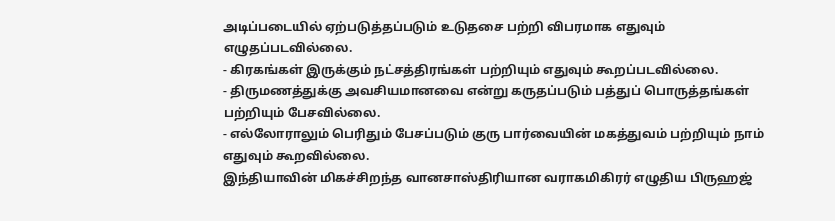அடிப்படையில் ஏற்படுத்தப்படும் உடுதசை பற்றி விபரமாக எதுவும் எழுதப்படவில்லை.
- கிரகங்கள் இருக்கும் நட்சத்திரங்கள் பற்றியும் எதுவும் கூறப்படவில்லை.
- திருமணத்துக்கு அவசியமானவை என்று கருதப்படும் பத்துப் பொருத்தங்கள் பற்றியும் பேசவில்லை.
- எல்லோராலும் பெரிதும் பேசப்படும் குரு பார்வையின் மகத்துவம் பற்றியும் நாம் எதுவும் கூறவில்லை.
இந்தியாவின் மிகச்சிறந்த வானசாஸ்திரியான வராகமிகிரர் எழுதிய பிருஹஜ்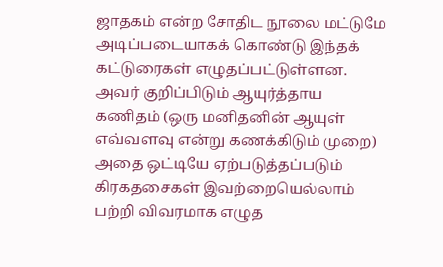ஜாதகம் என்ற சோதிட நூலை மட்டுமே அடிப்படையாகக் கொண்டு இந்தக் கட்டுரைகள் எழுதப்பட்டுள்ளன. அவர் குறிப்பிடும் ஆயுர்த்தாய கணிதம் (ஒரு மனிதனின் ஆயுள் எவ்வளவு என்று கணக்கிடும் முறை) அதை ஒட்டியே ஏற்படுத்தப்படும் கிரகதசைகள் இவற்றையெல்லாம் பற்றி விவரமாக எழுத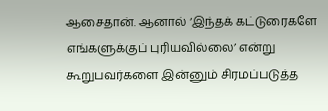ஆசைதான். ஆனால் ‘இந்தக் கட்டுரைகளே எங்களுக்குப் புரியவில்லை’ என்று கூறுபவர்களை இன்னும் சிரமப்படுத்த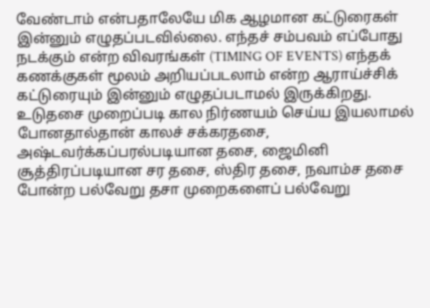வேண்டாம் என்பதாலேயே மிக ஆழமான கட்டுரைகள் இன்னும் எழுதப்படவில்லை. எந்தச் சம்பவம் எப்போது நடக்கும் என்ற விவரங்கள் (TIMING OF EVENTS) எந்தக் கணக்குகள் மூலம் அறியப்படலாம் என்ற ஆராய்ச்சிக் கட்டுரையும் இன்னும் எழுதப்படாமல் இருக்கிறது.
உடுதசை முறைப்படி கால நிர்ணயம் செய்ய இயலாமல் போனதால்தான் காலச் சக்கரதசை, அஷ்டவர்க்கப்பரல்படியான தசை, ஜைமினி சூத்திரப்படியான சர தசை, ஸ்திர தசை, நவாம்ச தசை போன்ற பல்வேறு தசா முறைகளைப் பல்வேறு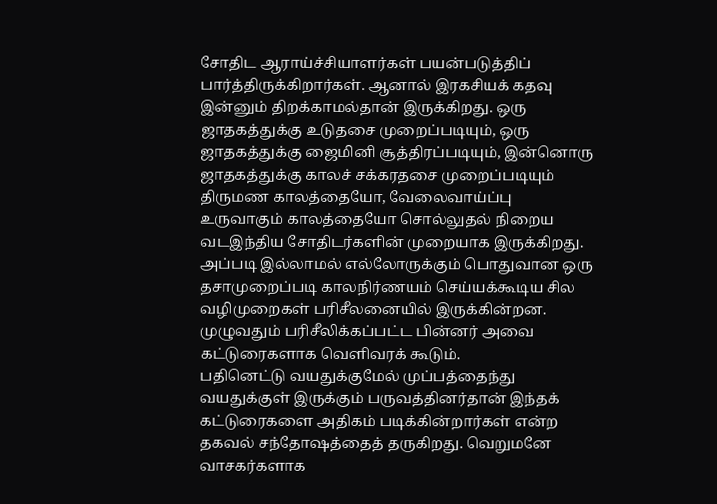சோதிட ஆராய்ச்சியாளர்கள் பயன்படுத்திப் பார்த்திருக்கிறார்கள். ஆனால் இரகசியக் கதவு இன்னும் திறக்காமல்தான் இருக்கிறது. ஒரு ஜாதகத்துக்கு உடுதசை முறைப்படியும், ஒரு ஜாதகத்துக்கு ஜைமினி சூத்திரப்படியும், இன்னொரு ஜாதகத்துக்கு காலச் சக்கரதசை முறைப்படியும் திருமண காலத்தையோ, வேலைவாய்ப்பு உருவாகும் காலத்தையோ சொல்லுதல் நிறைய வடஇந்திய சோதிடர்களின் முறையாக இருக்கிறது.
அப்படி இல்லாமல் எல்லோருக்கும் பொதுவான ஒரு தசாமுறைப்படி காலநிர்ணயம் செய்யக்கூடிய சில வழிமுறைகள் பரிசீலனையில் இருக்கின்றன. முழுவதும் பரிசீலிக்கப்பட்ட பின்னர் அவை கட்டுரைகளாக வெளிவரக் கூடும்.
பதினெட்டு வயதுக்குமேல் முப்பத்தைந்து வயதுக்குள் இருக்கும் பருவத்தினர்தான் இந்தக் கட்டுரைகளை அதிகம் படிக்கின்றார்கள் என்ற தகவல் சந்தோஷத்தைத் தருகிறது. வெறுமனே வாசகர்களாக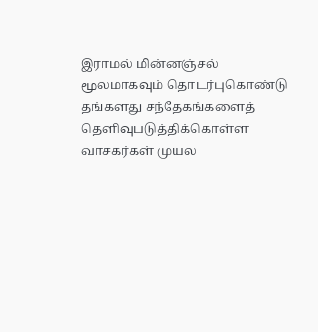இராமல் மின்னஞ்சல் மூலமாகவும் தொடர்புகொண்டு தங்களது சந்தேகங்களைத் தெளிவுபடுத்திக்கொள்ள வாசகர்கள் முயல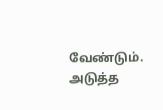வேண்டும்.
அடுத்த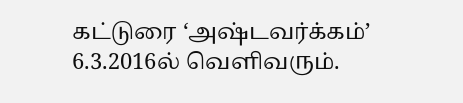கட்டுரை ‘அஷ்டவர்க்கம்’ 6.3.2016ல் வெளிவரும்.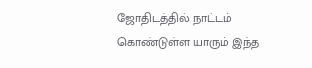ஜோதிடத்தில் நாட்டம் கொண்டுள்ள யாரும் இந்த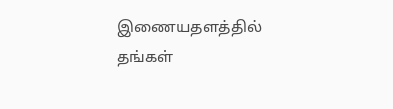இணையதளத்தில் தங்கள்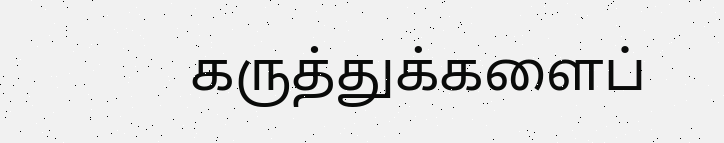கருத்துக்களைப்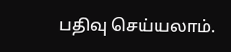பதிவு செய்யலாம்.